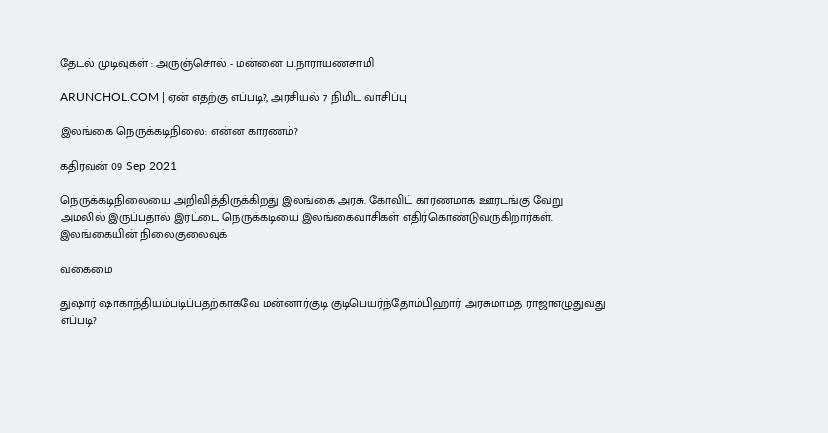தேடல் முடிவுகள் : அருஞ்சொல் - மன்னை ப.நாராயணசாமி

ARUNCHOL.COM | ஏன் எதற்கு எப்படி?, அரசியல் 7 நிமிட வாசிப்பு

இலங்கை நெருக்கடிநிலை: என்ன காரணம்?

கதிரவன் 09 Sep 2021

நெருக்கடிநிலையை அறிவித்திருக்கிறது இலங்கை அரசு. கோவிட் காரணமாக ஊரடங்கு வேறு அமலில் இருப்பதால் இரட்டை நெருக்கடியை இலங்கைவாசிகள் எதிர்கொண்டுவருகிறார்கள். இலங்கையின் நிலைகுலைவுக்

வகைமை

துஷார் ஷாகாந்தியம்படிப்பதற்காகவே மன்னார்குடி குடிபெயர்ந்தோம்பிஹார் அரசுமாமத ராஜாஎழுதுவது எப்படி?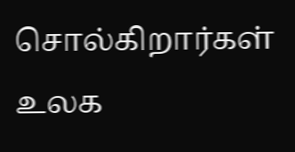சொல்கிறார்கள் உலக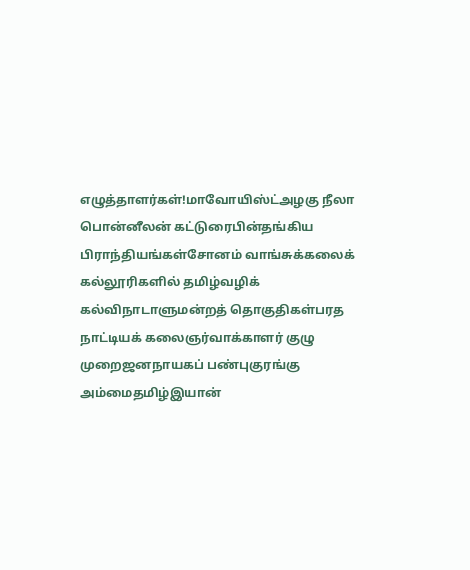எழுத்தாளர்கள்!மாவோயிஸ்ட்அழகு நீலா பொன்னீலன் கட்டுரைபின்தங்கிய பிராந்தியங்கள்சோனம் வாங்சுக்கலைக் கல்லூரிகளில் தமிழ்வழிக் கல்விநாடாளுமன்றத் தொகுதிகள்பரத நாட்டியக் கலைஞர்வாக்காளர் குழு முறைஜனநாயகப் பண்புகுரங்கு அம்மைதமிழ்இயான்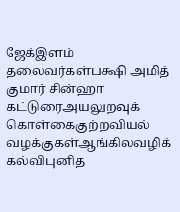ஜேக்இளம் தலைவர்கள்பக்ஷி அமித் குமார் சின்ஹா கட்டுரைஅயலுறவுக் கொள்கைகுற்றவியல் வழக்குகள்ஆங்கிலவழிக் கல்விபுனித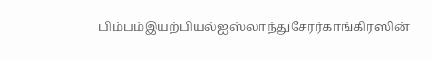பிம்பம்இயற்பியல்ஐஸ்லாந்துசேரர்காங்கிரஸின்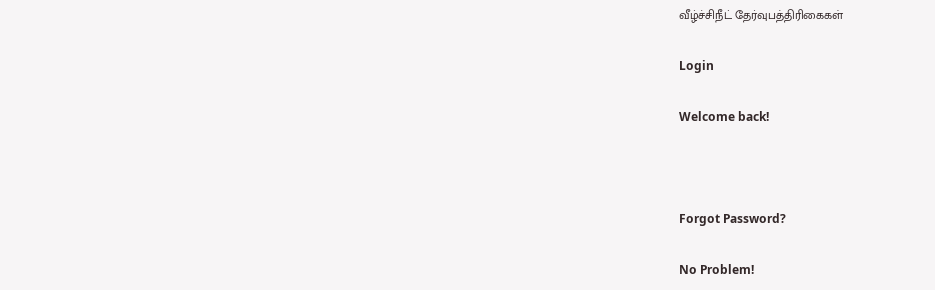வீழ்ச்சிநீட் தேர்வுபத்திரிகைகள்

Login

Welcome back!



Forgot Password?

No Problem!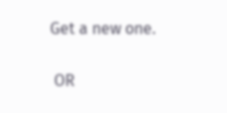Get a new one.


 OR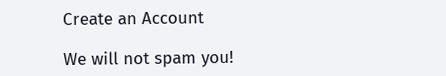Create an Account

We will not spam you!